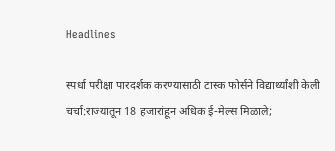Headlines

स्पर्धा परीक्षा पारदर्शक करण्यासाठी टास्क फोर्सने विद्यार्थ्यांशी केली चर्चा:राज्यातून 18 हजारांहून अधिक ई-मेल्स मिळाले;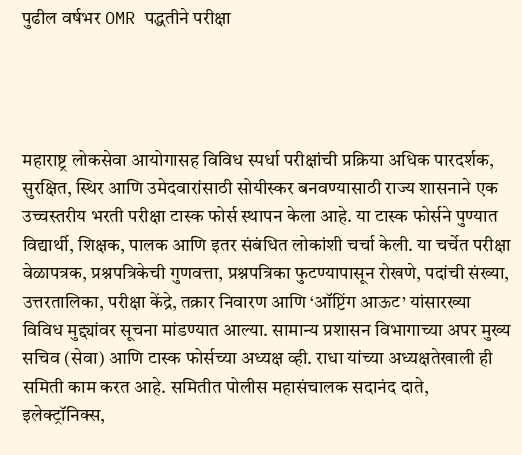पुढील वर्षभर OMR पद्धतीने परीक्षा




महाराष्ट्र लोकसेवा आयोगासह विविध स्पर्धा परीक्षांची प्रक्रिया अधिक पारदर्शक, सुरक्षित, स्थिर आणि उमेदवारांसाठी सोयीस्कर बनवण्यासाठी राज्य शासनाने एक उच्चस्तरीय भरती परीक्षा टास्क फोर्स स्थापन केला आहे. या टास्क फोर्सने पुण्यात विद्यार्थी, शिक्षक, पालक आणि इतर संबंधित लोकांशी चर्चा केली. या चर्चेत परीक्षा वेळापत्रक, प्रश्नपत्रिकेची गुणवत्ता, प्रश्नपत्रिका फुटण्यापासून रोखणे, पदांची संख्या, उत्तरतालिका, परीक्षा केंद्रे, तक्रार निवारण आणि ‘ऑप्टिंग आऊट’ यांसारख्या विविध मुद्द्यांवर सूचना मांडण्यात आल्या. सामान्य प्रशासन विभागाच्या अपर मुख्य सचिव (सेवा) आणि टास्क फोर्सच्या अध्यक्ष व्ही. राधा यांच्या अध्यक्षतेखाली ही समिती काम करत आहे. समितीत पोलीस महासंचालक सदानंद दाते, इलेक्ट्रॉनिक्स,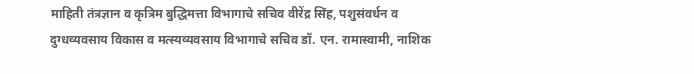माहिती तंत्रज्ञान व कृत्रिम बुद्धिमत्ता विभागाचे सचिव वीरेंद्र सिंह, पशुसंवर्धन व दुग्धव्यवसाय विकास व मत्स्यव्यवसाय विभागाचे सचिव डॉ. एन. रामास्वामी, नाशिक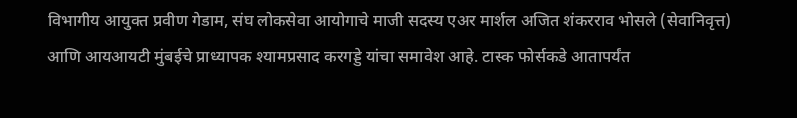विभागीय आयुक्त प्रवीण गेडाम, संघ लोकसेवा आयोगाचे माजी सदस्य एअर मार्शल अजित शंकरराव भोसले (सेवानिवृत्त) आणि आयआयटी मुंबईचे प्राध्यापक श्यामप्रसाद करगड्डे यांचा समावेश आहे. टास्क फोर्सकडे आतापर्यंत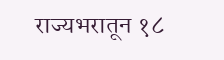राज्यभरातून १८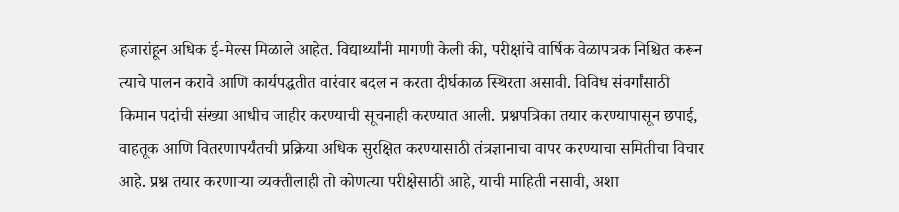हजारांहून अधिक ई-मेल्स मिळाले आहेत. विद्यार्थ्यांनी मागणी केली की, परीक्षांचे वार्षिक वेळापत्रक निश्चित करून त्याचे पालन करावे आणि कार्यपद्धतीत वारंवार बदल न करता दीर्घकाळ स्थिरता असावी. विविध संवर्गांसाठी किमान पदांची संख्या आधीच जाहीर करण्याची सूचनाही करण्यात आली. प्रश्नपत्रिका तयार करण्यापासून छपाई, वाहतूक आणि वितरणापर्यंतची प्रक्रिया अधिक सुरक्षित करण्यासाठी तंत्रज्ञानाचा वापर करण्याचा समितीचा विचार आहे. प्रश्न तयार करणाऱ्या व्यक्तीलाही तो कोणत्या परीक्षेसाठी आहे, याची माहिती नसावी, अशा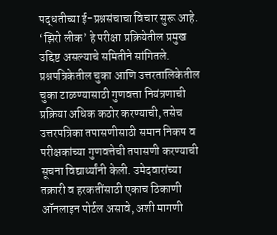पद्धतीच्या ई-प्रश्नसंचाचा विचार सुरू आहे. ‘झिरो लीक’ हे परीक्षा प्रक्रियेतील प्रमुख उद्दिष्ट असल्याचे समितीने सांगितले. प्रश्नपत्रिकेतील चुका आणि उत्तरतालिकेतील चुका टाळण्यासाठी गुणवत्ता नियंत्रणाची प्रक्रिया अधिक कठोर करण्याची, तसेच उत्तरपत्रिका तपासणीसाठी समान निकष व परीक्षकांच्या गुणवत्तेची तपासणी करण्याची सूचना विद्यार्थ्यांनी केली. उमेदवारांच्या तक्रारी व हरकतींसाठी एकाच ठिकाणी ऑनलाइन पोर्टल असावे, अशी मागणी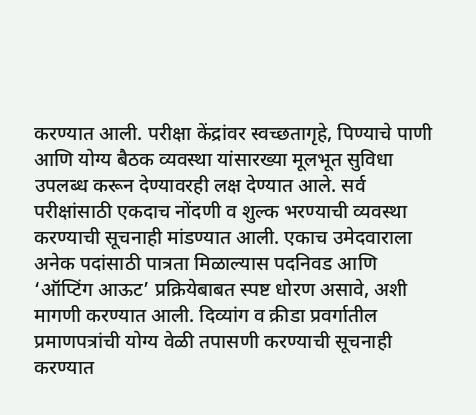करण्यात आली. परीक्षा केंद्रांवर स्वच्छतागृहे, पिण्याचे पाणी आणि योग्य बैठक व्यवस्था यांसारख्या मूलभूत सुविधा उपलब्ध करून देण्यावरही लक्ष देण्यात आले. सर्व परीक्षांसाठी एकदाच नोंदणी व शुल्क भरण्याची व्यवस्था करण्याची सूचनाही मांडण्यात आली. एकाच उमेदवाराला अनेक पदांसाठी पात्रता मिळाल्यास पदनिवड आणि ‘ऑप्टिंग आऊट’ प्रक्रियेबाबत स्पष्ट धोरण असावे, अशी मागणी करण्यात आली. दिव्यांग व क्रीडा प्रवर्गातील प्रमाणपत्रांची योग्य वेळी तपासणी करण्याची सूचनाही करण्यात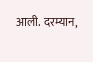आली. दरम्यान,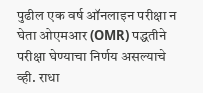पुढील एक वर्ष ऑनलाइन परीक्षा न घेता ओएमआर (OMR) पद्धतीने परीक्षा घेण्याचा निर्णय असल्याचे व्ही. राधा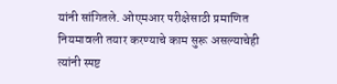यांनी सांगितले. ओएमआर परीक्षेसाठी प्रमाणित नियमावली तयार करण्याचे काम सुरू असल्याचेही त्यांनी स्पष्ट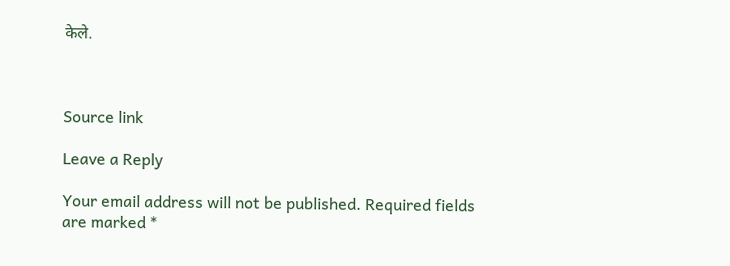केले.



Source link

Leave a Reply

Your email address will not be published. Required fields are marked *